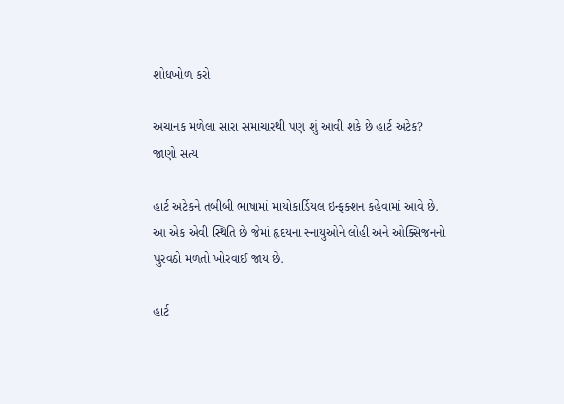શોધખોળ કરો

અચાનક મળેલા સારા સમાચારથી પણ શું આવી શકે છે હાર્ટ અટેક? જાણો સત્ય

હાર્ટ અટેકને તબીબી ભાષામાં માયોકાર્ડિયલ ઇન્ફક્શન કહેવામાં આવે છે. આ એક એવી સ્થિતિ છે જેમાં હૃદયના સ્નાયુઓને લોહી અને ઓક્સિજનનો પુરવઠો મળતો ખોરવાઈ જાય છે.

હાર્ટ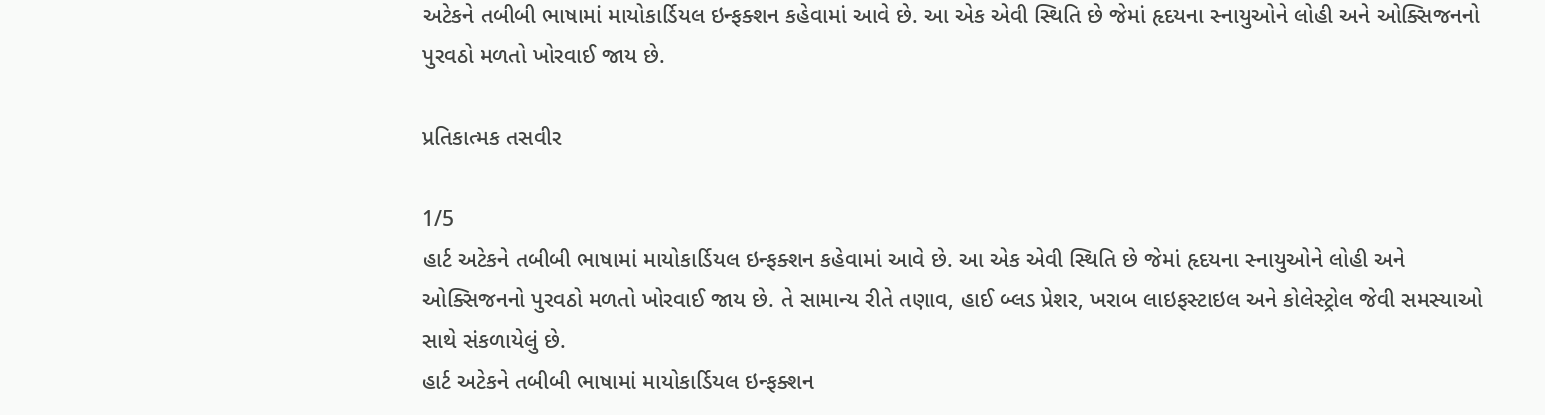અટેકને તબીબી ભાષામાં માયોકાર્ડિયલ ઇન્ફક્શન કહેવામાં આવે છે. આ એક એવી સ્થિતિ છે જેમાં હૃદયના સ્નાયુઓને લોહી અને ઓક્સિજનનો પુરવઠો મળતો ખોરવાઈ જાય છે.

પ્રતિકાત્મક તસવીર

1/5
હાર્ટ અટેકને તબીબી ભાષામાં માયોકાર્ડિયલ ઇન્ફક્શન કહેવામાં આવે છે. આ એક એવી સ્થિતિ છે જેમાં હૃદયના સ્નાયુઓને લોહી અને ઓક્સિજનનો પુરવઠો મળતો ખોરવાઈ જાય છે. તે સામાન્ય રીતે તણાવ, હાઈ બ્લડ પ્રેશર, ખરાબ લાઇફસ્ટાઇલ અને કોલેસ્ટ્રોલ જેવી સમસ્યાઓ સાથે સંકળાયેલું છે.
હાર્ટ અટેકને તબીબી ભાષામાં માયોકાર્ડિયલ ઇન્ફક્શન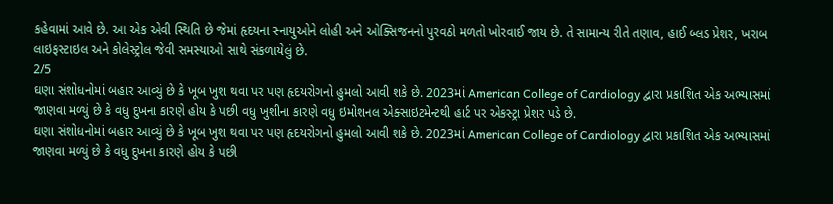કહેવામાં આવે છે. આ એક એવી સ્થિતિ છે જેમાં હૃદયના સ્નાયુઓને લોહી અને ઓક્સિજનનો પુરવઠો મળતો ખોરવાઈ જાય છે. તે સામાન્ય રીતે તણાવ, હાઈ બ્લડ પ્રેશર, ખરાબ લાઇફસ્ટાઇલ અને કોલેસ્ટ્રોલ જેવી સમસ્યાઓ સાથે સંકળાયેલું છે.
2/5
ઘણા સંશોધનોમાં બહાર આવ્યું છે કે ખૂબ ખુશ થવા પર પણ હૃદયરોગનો હુમલો આવી શકે છે. 2023માં American College of Cardiology દ્વારા પ્રકાશિત એક અભ્યાસમાં જાણવા મળ્યું છે કે વધુ દુખના કારણે હોય કે પછી વધુ ખુશીના કારણે વધુ ઇમોશનલ એક્સાઇટમેન્ટથી હાર્ટ પર એકસ્ટ્રા પ્રેશર પડે છે.
ઘણા સંશોધનોમાં બહાર આવ્યું છે કે ખૂબ ખુશ થવા પર પણ હૃદયરોગનો હુમલો આવી શકે છે. 2023માં American College of Cardiology દ્વારા પ્રકાશિત એક અભ્યાસમાં જાણવા મળ્યું છે કે વધુ દુખના કારણે હોય કે પછી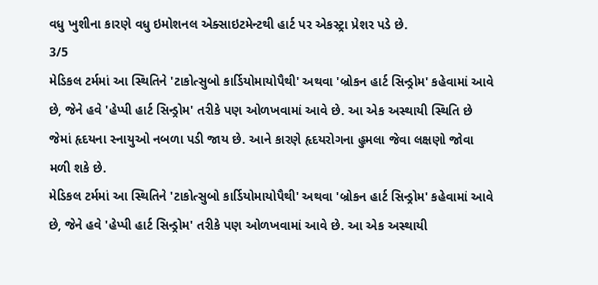વધુ ખુશીના કારણે વધુ ઇમોશનલ એક્સાઇટમેન્ટથી હાર્ટ પર એકસ્ટ્રા પ્રેશર પડે છે.
3/5
મેડિકલ ટર્મમાં આ સ્થિતિને 'ટાકોત્સુબો કાર્ડિયોમાયોપૈથી' અથવા 'બ્રોકન હાર્ટ સિન્ડ્રોમ' કહેવામાં આવે છે, જેને હવે 'હેપ્પી હાર્ટ સિન્ડ્રોમ' તરીકે પણ ઓળખવામાં આવે છે. આ એક અસ્થાયી સ્થિતિ છે જેમાં હૃદયના સ્નાયુઓ નબળા પડી જાય છે. આને કારણે હૃદયરોગના હુમલા જેવા લક્ષણો જોવા મળી શકે છે.
મેડિકલ ટર્મમાં આ સ્થિતિને 'ટાકોત્સુબો કાર્ડિયોમાયોપૈથી' અથવા 'બ્રોકન હાર્ટ સિન્ડ્રોમ' કહેવામાં આવે છે, જેને હવે 'હેપ્પી હાર્ટ સિન્ડ્રોમ' તરીકે પણ ઓળખવામાં આવે છે. આ એક અસ્થાયી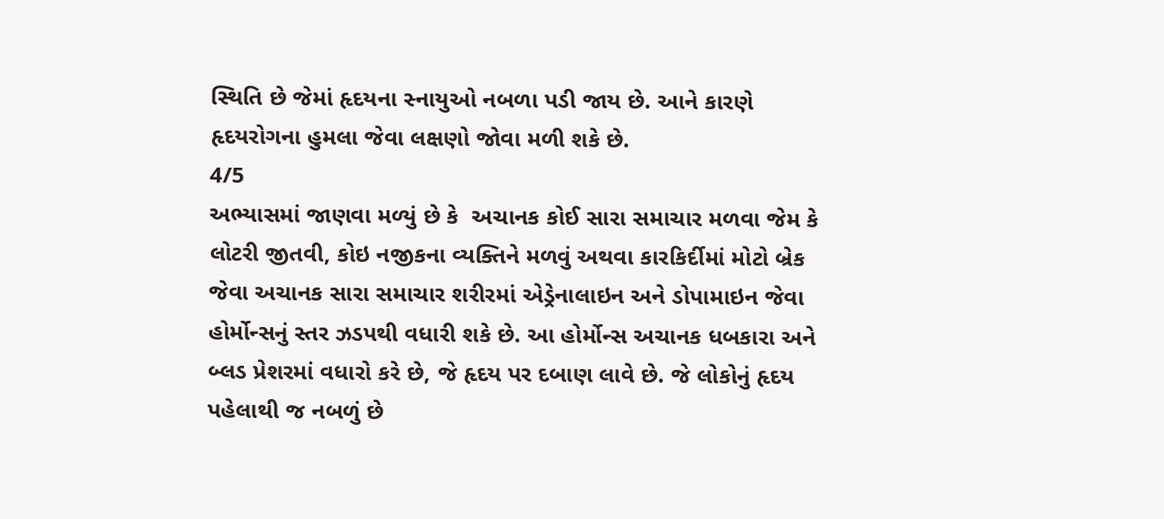સ્થિતિ છે જેમાં હૃદયના સ્નાયુઓ નબળા પડી જાય છે. આને કારણે હૃદયરોગના હુમલા જેવા લક્ષણો જોવા મળી શકે છે.
4/5
અભ્યાસમાં જાણવા મળ્યું છે કે  અચાનક કોઈ સારા સમાચાર મળવા જેમ કે લોટરી જીતવી, કોઇ નજીકના વ્યક્તિને મળવું અથવા કારકિર્દીમાં મોટો બ્રેક જેવા અચાનક સારા સમાચાર શરીરમાં એડ્રેનાલાઇન અને ડોપામાઇન જેવા હોર્મોન્સનું સ્તર ઝડપથી વધારી શકે છે. આ હોર્મોન્સ અચાનક ધબકારા અને બ્લડ પ્રેશરમાં વધારો કરે છે, જે હૃદય પર દબાણ લાવે છે. જે લોકોનું હૃદય પહેલાથી જ નબળું છે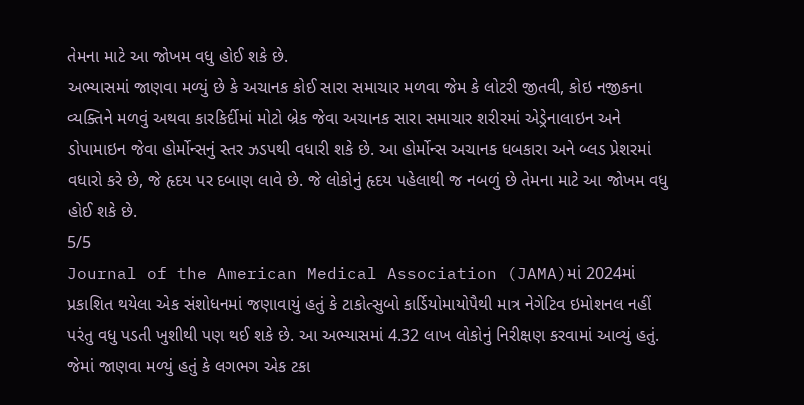તેમના માટે આ જોખમ વધુ હોઈ શકે છે.
અભ્યાસમાં જાણવા મળ્યું છે કે અચાનક કોઈ સારા સમાચાર મળવા જેમ કે લોટરી જીતવી, કોઇ નજીકના વ્યક્તિને મળવું અથવા કારકિર્દીમાં મોટો બ્રેક જેવા અચાનક સારા સમાચાર શરીરમાં એડ્રેનાલાઇન અને ડોપામાઇન જેવા હોર્મોન્સનું સ્તર ઝડપથી વધારી શકે છે. આ હોર્મોન્સ અચાનક ધબકારા અને બ્લડ પ્રેશરમાં વધારો કરે છે, જે હૃદય પર દબાણ લાવે છે. જે લોકોનું હૃદય પહેલાથી જ નબળું છે તેમના માટે આ જોખમ વધુ હોઈ શકે છે.
5/5
Journal of the American Medical Association (JAMA)માં 2024માં પ્રકાશિત થયેલા એક સંશોધનમાં જણાવાયું હતું કે ટાકોત્સુબો કાર્ડિયોમાયોપૈથી માત્ર નેગેટિવ ઇમોશનલ નહીં પરંતુ વધુ પડતી ખુશીથી પણ થઈ શકે છે. આ અભ્યાસમાં 4.32 લાખ લોકોનું નિરીક્ષણ કરવામાં આવ્યું હતું. જેમાં જાણવા મળ્યું હતું કે લગભગ એક ટકા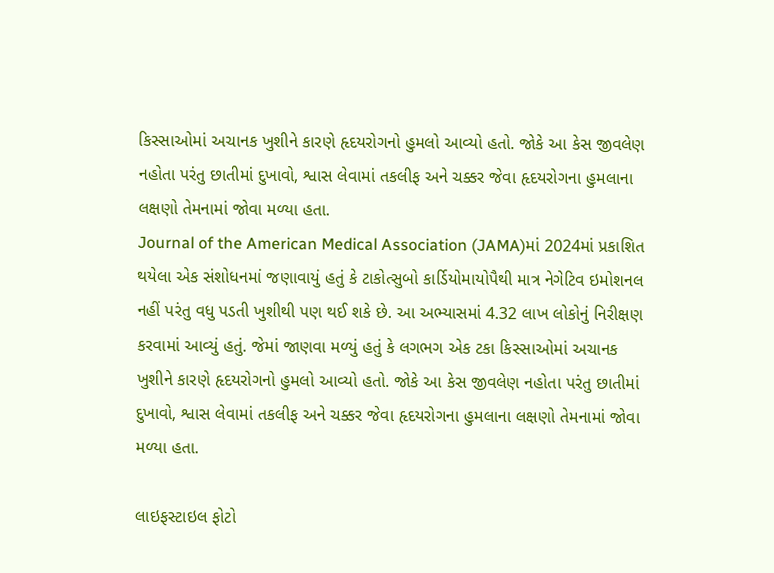કિસ્સાઓમાં અચાનક ખુશીને કારણે હૃદયરોગનો હુમલો આવ્યો હતો. જોકે આ કેસ જીવલેણ નહોતા પરંતુ છાતીમાં દુખાવો, શ્વાસ લેવામાં તકલીફ અને ચક્કર જેવા હૃદયરોગના હુમલાના લક્ષણો તેમનામાં જોવા મળ્યા હતા.
Journal of the American Medical Association (JAMA)માં 2024માં પ્રકાશિત થયેલા એક સંશોધનમાં જણાવાયું હતું કે ટાકોત્સુબો કાર્ડિયોમાયોપૈથી માત્ર નેગેટિવ ઇમોશનલ નહીં પરંતુ વધુ પડતી ખુશીથી પણ થઈ શકે છે. આ અભ્યાસમાં 4.32 લાખ લોકોનું નિરીક્ષણ કરવામાં આવ્યું હતું. જેમાં જાણવા મળ્યું હતું કે લગભગ એક ટકા કિસ્સાઓમાં અચાનક ખુશીને કારણે હૃદયરોગનો હુમલો આવ્યો હતો. જોકે આ કેસ જીવલેણ નહોતા પરંતુ છાતીમાં દુખાવો, શ્વાસ લેવામાં તકલીફ અને ચક્કર જેવા હૃદયરોગના હુમલાના લક્ષણો તેમનામાં જોવા મળ્યા હતા.

લાઇફસ્ટાઇલ ફોટો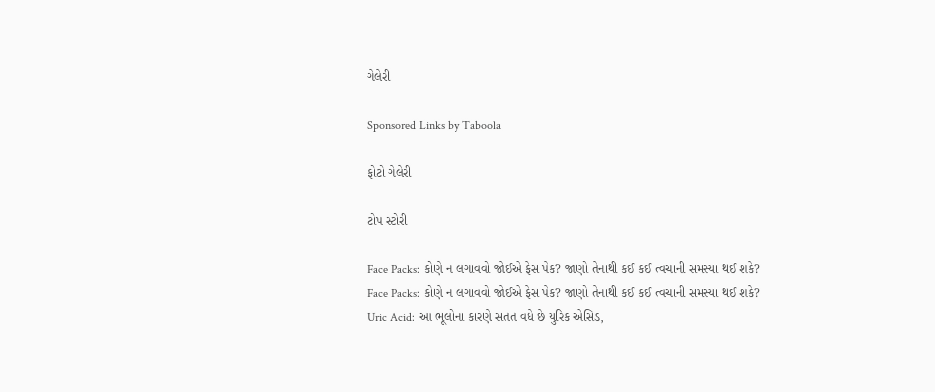ગેલેરી

Sponsored Links by Taboola

ફોટો ગેલેરી

ટોપ સ્ટોરી

Face Packs: કોણે ન લગાવવો જોઈએ ફેસ પેક? જાણો તેનાથી કઈ કઈ ત્વચાની સમસ્યા થઈ શકે?
Face Packs: કોણે ન લગાવવો જોઈએ ફેસ પેક? જાણો તેનાથી કઈ કઈ ત્વચાની સમસ્યા થઈ શકે?
Uric Acid: આ ભૂલોના કારણે સતત વધે છે યુરિક એસિડ,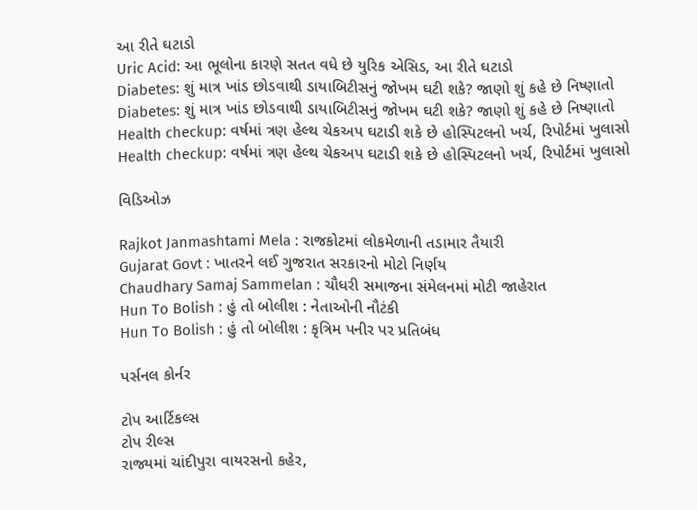આ રીતે ઘટાડો
Uric Acid: આ ભૂલોના કારણે સતત વધે છે યુરિક એસિડ, આ રીતે ઘટાડો
Diabetes: શું માત્ર ખાંડ છોડવાથી ડાયાબિટીસનું જોખમ ઘટી શકે? જાણો શું કહે છે નિષ્ણાતો
Diabetes: શું માત્ર ખાંડ છોડવાથી ડાયાબિટીસનું જોખમ ઘટી શકે? જાણો શું કહે છે નિષ્ણાતો
Health checkup: વર્ષમાં ત્રણ હેલ્થ ચેકઅપ ઘટાડી શકે છે હોસ્પિટલનો ખર્ચ, રિપોર્ટમાં ખુલાસો
Health checkup: વર્ષમાં ત્રણ હેલ્થ ચેકઅપ ઘટાડી શકે છે હોસ્પિટલનો ખર્ચ, રિપોર્ટમાં ખુલાસો

વિડિઓઝ

Rajkot Janmashtami Mela : રાજકોટમાં લોકમેળાની તડામાર તૈયારી
Gujarat Govt : ખાતરને લઈ ગુજરાત સરકારનો મોટો નિર્ણય
Chaudhary Samaj Sammelan : ચૌધરી સમાજના સંમેલનમાં મોટી જાહેરાત
Hun To Bolish : હું તો બોલીશ : નેતાઓની નૌટંકી
Hun To Bolish : હું તો બોલીશ : કૃત્રિમ પનીર પર પ્રતિબંધ

પર્સનલ કોર્નર

ટોપ આર્ટિકલ્સ
ટોપ રીલ્સ
રાજ્યમાં ચાંદીપુરા વાયરસનો કહેર,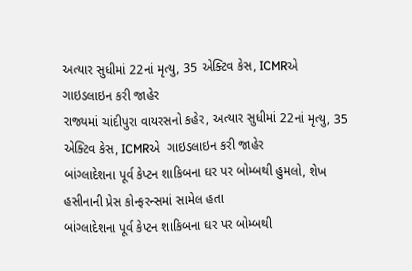અત્યાર સુધીમાં 22નાં મૃત્યુ, 35 એક્ટિવ કેસ, ICMRએ  ગાઇડલાઇન કરી જાહેર
રાજ્યમાં ચાંદીપુરા વાયરસનો કહેર, અત્યાર સુધીમાં 22નાં મૃત્યુ, 35 એક્ટિવ કેસ, ICMRએ  ગાઇડલાઇન કરી જાહેર
બાંગ્લાદેશના પૂર્વ કેપ્ટન શાકિબના ઘર પર બોમ્બથી હુમલો, શેખ હસીનાની પ્રેસ કોન્ફરન્સમાં સામેલ હતા
બાંગ્લાદેશના પૂર્વ કેપ્ટન શાકિબના ઘર પર બોમ્બથી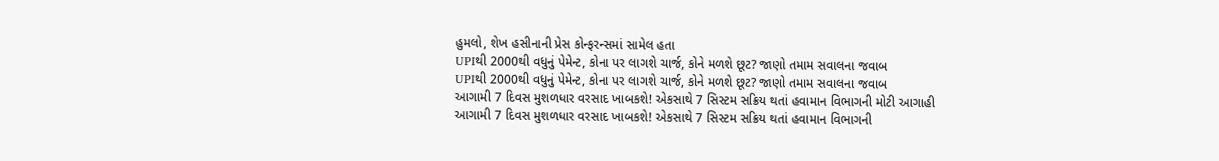હુમલો, શેખ હસીનાની પ્રેસ કોન્ફરન્સમાં સામેલ હતા
UPIથી 2000થી વધુનું પેમેન્ટ, કોના પર લાગશે ચાર્જ, કોને મળશે છૂટ? જાણો તમામ સવાલના જવાબ
UPIથી 2000થી વધુનું પેમેન્ટ, કોના પર લાગશે ચાર્જ, કોને મળશે છૂટ? જાણો તમામ સવાલના જવાબ
આગામી 7 દિવસ મુશળધાર વરસાદ ખાબકશે! એકસાથે 7 સિસ્ટમ સક્રિય થતાં હવામાન વિભાગની મોટી આગાહી
આગામી 7 દિવસ મુશળધાર વરસાદ ખાબકશે! એકસાથે 7 સિસ્ટમ સક્રિય થતાં હવામાન વિભાગની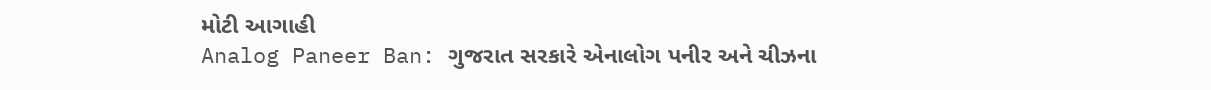મોટી આગાહી
Analog Paneer Ban: ગુજરાત સરકારે એનાલોગ પનીર અને ચીઝના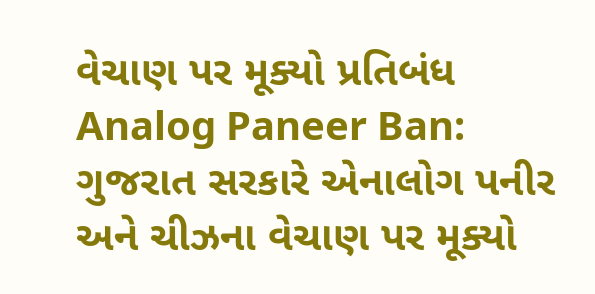વેચાણ પર મૂક્યો પ્રતિબંધ
Analog Paneer Ban: ગુજરાત સરકારે એનાલોગ પનીર અને ચીઝના વેચાણ પર મૂક્યો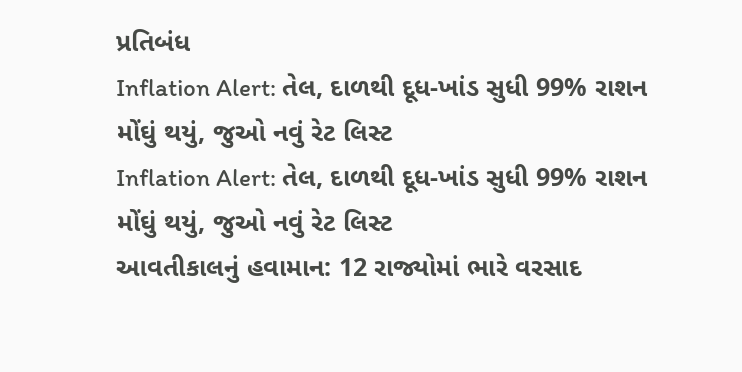પ્રતિબંધ
Inflation Alert: તેલ, દાળથી દૂધ-ખાંડ સુધી 99% રાશન મોંઘું થયું, જુઓ નવું રેટ લિસ્ટ
Inflation Alert: તેલ, દાળથી દૂધ-ખાંડ સુધી 99% રાશન મોંઘું થયું, જુઓ નવું રેટ લિસ્ટ
આવતીકાલનું હવામાન: 12 રાજ્યોમાં ભારે વરસાદ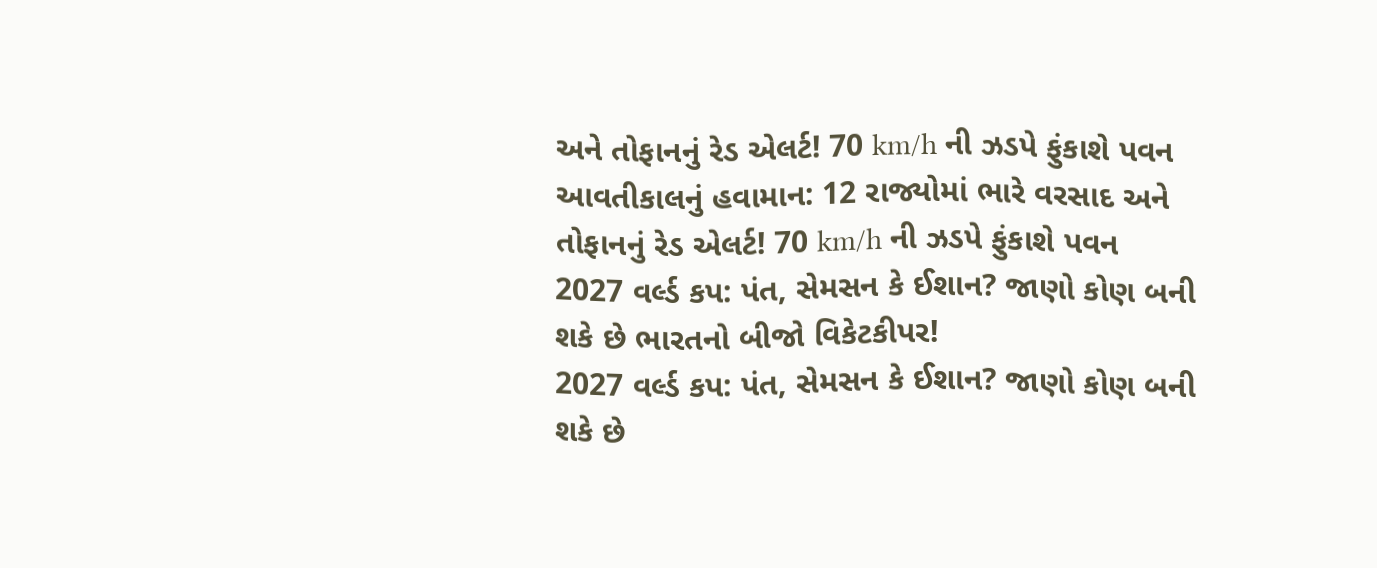અને તોફાનનું રેડ એલર્ટ! 70 km/h ની ઝડપે ફુંકાશે પવન
આવતીકાલનું હવામાન: 12 રાજ્યોમાં ભારે વરસાદ અને તોફાનનું રેડ એલર્ટ! 70 km/h ની ઝડપે ફુંકાશે પવન
2027 વર્લ્ડ કપ: પંત, સેમસન કે ઈશાન? જાણો કોણ બની શકે છે ભારતનો બીજો વિકેટકીપર!
2027 વર્લ્ડ કપ: પંત, સેમસન કે ઈશાન? જાણો કોણ બની શકે છે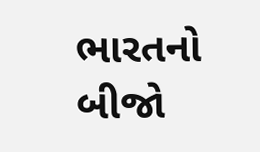ભારતનો બીજો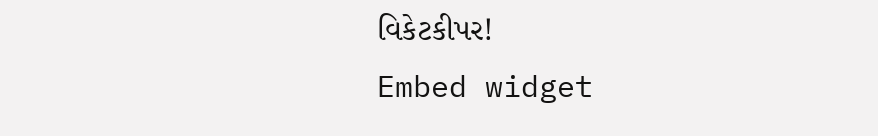વિકેટકીપર!
Embed widget